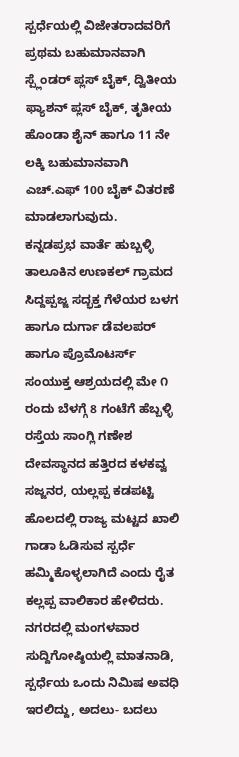ಸ್ಪರ್ಧೆಯಲ್ಲಿ ವಿಜೇತರಾದವರಿಗೆ ಪ್ರಥಮ ಬಹುಮಾನವಾಗಿ ಸ್ಪ್ಲೆಂಡರ್ ಪ್ಲಸ್ ಬೈಕ್, ದ್ವಿತೀಯ ಫ್ಯಾಶನ್ ಪ್ಲಸ್ ಬೈಕ್, ತೃತೀಯ ಹೊಂಡಾ ಶೈನ್ ಹಾಗೂ 11 ನೇ ಲಕ್ಕಿ ಬಹುಮಾನವಾಗಿ ಎಚ್.ಎಫ್ 100 ಬೈಕ್ ವಿತರಣೆ ಮಾಡಲಾಗುವುದು.
ಕನ್ನಡಪ್ರಭ ವಾರ್ತೆ ಹುಬ್ಬಳ್ಳಿ
ತಾಲೂಕಿನ ಉಣಕಲ್ ಗ್ರಾಮದ ಸಿದ್ದಪ್ಪಜ್ಜ ಸದ್ಭಕ್ತ ಗೆಳೆಯರ ಬಳಗ ಹಾಗೂ ದುರ್ಗಾ ಡೆವಲಪರ್ ಹಾಗೂ ಪ್ರೊಮೊಟರ್ಸ್ ಸಂಯುಕ್ತ ಆಶ್ರಯದಲ್ಲಿ ಮೇ ೧ ರಂದು ಬೆಳಗ್ಗೆ 8 ಗಂಟೆಗೆ ಹೆಬ್ಬಳ್ಳಿ ರಸ್ತೆಯ ಸಾಂಗ್ಲಿ ಗಣೇಶ ದೇವಸ್ಥಾನದ ಹತ್ತಿರದ ಕಳಕವ್ವ ಸಜ್ಜನರ, ಯಲ್ಲಪ್ಪ ಕಡಪಟ್ಟಿ ಹೊಲದಲ್ಲಿ ರಾಜ್ಯ ಮಟ್ಟದ ಖಾಲಿ ಗಾಡಾ ಓಡಿಸುವ ಸ್ಪರ್ಧೆ ಹಮ್ಮಿಕೊಳ್ಳಲಾಗಿದೆ ಎಂದು ರೈತ ಕಲ್ಲಪ್ಪ ವಾಲಿಕಾರ ಹೇಳಿದರು.
ನಗರದಲ್ಲಿ ಮಂಗಳವಾರ ಸುದ್ದಿಗೋಷ್ಠಿಯಲ್ಲಿ ಮಾತನಾಡಿ, ಸ್ಪರ್ಧೆಯ ಒಂದು ನಿಮಿಷ ಅವಧಿ ಇರಲಿದ್ದು, ಅದಲು- ಬದಲು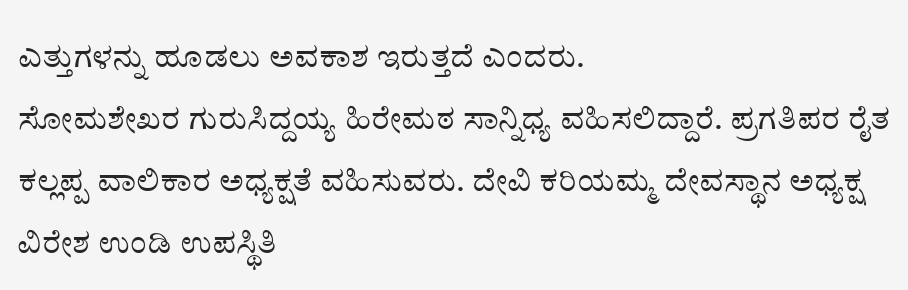ಎತ್ತುಗಳನ್ನು ಹೂಡಲು ಅವಕಾಶ ಇರುತ್ತದೆ ಎಂದರು.
ಸೋಮಶೇಖರ ಗುರುಸಿದ್ದಯ್ಯ ಹಿರೇಮಠ ಸಾನ್ನಿಧ್ಯ ವಹಿಸಲಿದ್ದಾರೆ. ಪ್ರಗತಿಪರ ರೈತ ಕಲ್ಲಪ್ಪ ವಾಲಿಕಾರ ಅಧ್ಯಕ್ಷತೆ ವಹಿಸುವರು. ದೇವಿ ಕರಿಯಮ್ಮ ದೇವಸ್ಥಾನ ಅಧ್ಯಕ್ಷ ವಿರೇಶ ಉಂಡಿ ಉಪಸ್ಥಿತಿ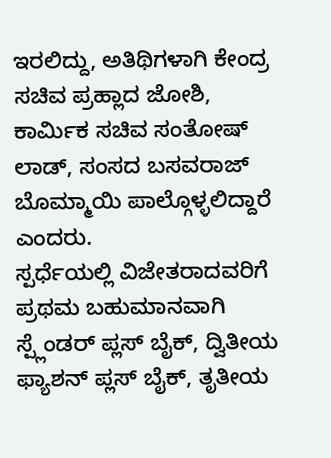ಇರಲಿದ್ದು, ಅತಿಥಿಗಳಾಗಿ ಕೇಂದ್ರ ಸಚಿವ ಪ್ರಹ್ಲಾದ ಜೋಶಿ, ಕಾರ್ಮಿಕ ಸಚಿವ ಸಂತೋಷ್ ಲಾಡ್, ಸಂಸದ ಬಸವರಾಜ್ ಬೊಮ್ಮಾಯಿ ಪಾಲ್ಗೊಳ್ಳಲಿದ್ದಾರೆ ಎಂದರು.
ಸ್ಪರ್ಧೆಯಲ್ಲಿ ವಿಜೇತರಾದವರಿಗೆ ಪ್ರಥಮ ಬಹುಮಾನವಾಗಿ ಸ್ಪ್ಲೆಂಡರ್ ಪ್ಲಸ್ ಬೈಕ್, ದ್ವಿತೀಯ ಫ್ಯಾಶನ್ ಪ್ಲಸ್ ಬೈಕ್, ತೃತೀಯ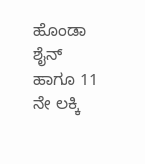ಹೊಂಡಾ ಶೈನ್ ಹಾಗೂ 11 ನೇ ಲಕ್ಕಿ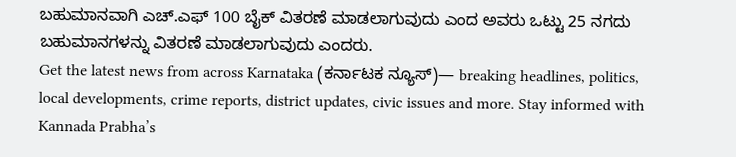ಬಹುಮಾನವಾಗಿ ಎಚ್.ಎಫ್ 100 ಬೈಕ್ ವಿತರಣೆ ಮಾಡಲಾಗುವುದು ಎಂದ ಅವರು ಒಟ್ಟು 25 ನಗದು ಬಹುಮಾನಗಳನ್ನು ವಿತರಣೆ ಮಾಡಲಾಗುವುದು ಎಂದರು.
Get the latest news from across Karnataka (ಕರ್ನಾಟಕ ನ್ಯೂಸ್)— breaking headlines, politics, local developments, crime reports, district updates, civic issues and more. Stay informed with Kannada Prabha’s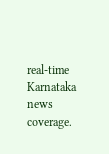real‑time Karnataka news coverage.